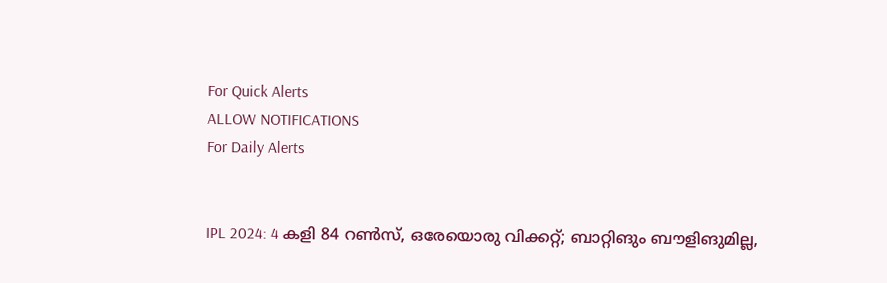For Quick Alerts
ALLOW NOTIFICATIONS
For Daily Alerts


IPL 2024: 4 കളി 84 റണ്‍സ്, ഒരേയൊരു വിക്കറ്റ്; ബാറ്റിങും ബൗളിങുമില്ല,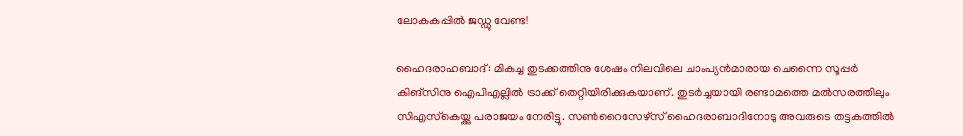ലോകകപ്പില്‍ ജഡ്ഡു വേണ്ട!

ഹൈദരാഹബാദ്: മികച്ച തുടക്കത്തിനു ശേഷം നിലവിലെ ചാംപ്യന്‍മാരായ ചെന്നൈ സൂപ്പര്‍ കിങ്‌സിനു ഐപിഎല്ലില്‍ ട്രാക്ക് തെറ്റിയിരിക്കുകയാണ്. തുടര്‍ച്ചയായി രണ്ടാമത്തെ മല്‍സരത്തിലും സിഎസ്‌കെയ്ക്കു പരാജയം നേരിട്ടു. സണ്‍റൈസേഴ്‌സ് ഹൈദരാബാദിനോടു അവരുടെ തട്ടകത്തില്‍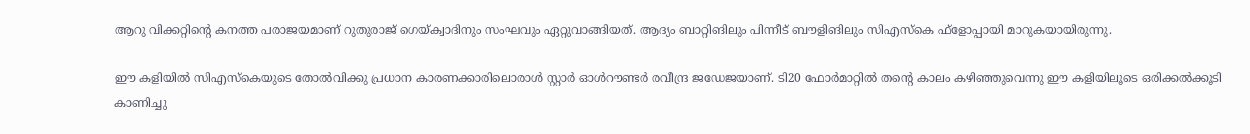ആറു വിക്കറ്റിന്റെ കനത്ത പരാജയമാണ് റുതുരാജ് ഗെയ്ക്വാദിനും സംഘവും ഏറ്റുവാങ്ങിയത്. ആദ്യം ബാറ്റിങിലും പിന്നീട് ബൗളിങിലും സിഎസ്‌കെ ഫ്‌ളോപ്പായി മാറുകയായിരുന്നു.

ഈ കളിയില്‍ സിഎസ്‌കെയുടെ തോല്‍വിക്കു പ്രധാന കാരണക്കാരിലൊരാള്‍ സ്റ്റാര്‍ ഓള്‍റൗണ്ടര്‍ രവീന്ദ്ര ജഡേജയാണ്. ടി20 ഫോര്‍മാറ്റില്‍ തന്റെ കാലം കഴിഞ്ഞുവെന്നു ഈ കളിയിലൂടെ ഒരിക്കല്‍ക്കൂടി കാണിച്ചു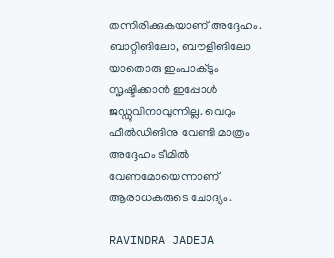തന്നിരിക്കുകയാണ് അദ്ദേഹം. ബാറ്റിങിലോ, ബൗളിങിലോ യാതൊരു ഇംപാക്ടും സൃഷ്ടിക്കാന്‍ ഇപ്പോള്‍ ജഡ്ഡുവിനാവുന്നില്ല. വെറും ഫീല്‍ഡിങിനു വേണ്ടി മാത്രം അദ്ദേഹം ടീമില്‍ വേണമോയെന്നാണ് ആരാധകരുടെ ചോദ്യം.

RAVINDRA JADEJA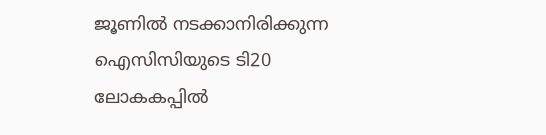ജൂണില്‍ നടക്കാനിരിക്കുന്ന ഐസിസിയുടെ ടി20 ലോകകപ്പില്‍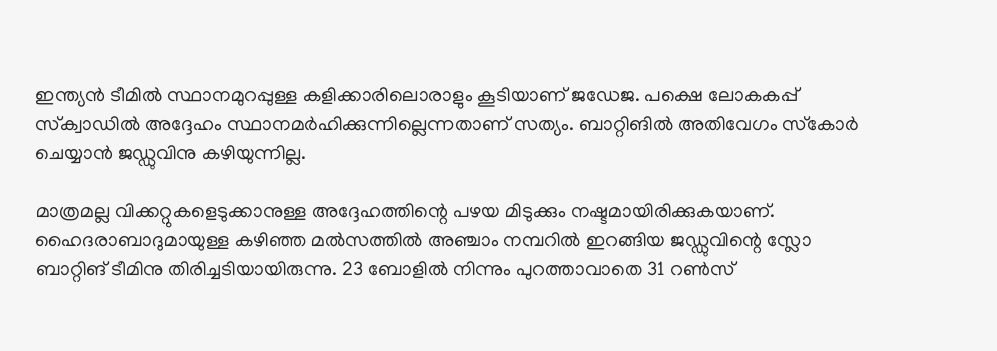ഇന്ത്യന്‍ ടീമില്‍ സ്ഥാനമുറപ്പുള്ള കളിക്കാരിലൊരാളും കൂടിയാണ് ജഡേജ. പക്ഷെ ലോകകപ്പ് സ്‌ക്വാഡില്‍ അദ്ദേഹം സ്ഥാനമര്‍ഹിക്കുന്നില്ലെന്നതാണ് സത്യം. ബാറ്റിങില്‍ അതിവേഗം സ്‌കോര്‍ ചെയ്യാന്‍ ജഡ്ഡുവിനു കഴിയുന്നില്ല.

മാത്രമല്ല വിക്കറ്റുകളെടുക്കാനുള്ള അദ്ദേഹത്തിന്റെ പഴയ മിടുക്കും നഷ്ടമായിരിക്കുകയാണ്. ഹൈദരാബാദുമായുള്ള കഴിഞ്ഞ മല്‍സത്തില്‍ അഞ്ചാം നമ്പറില്‍ ഇറങ്ങിയ ജഡ്ഡുവിന്റെ സ്ലോ ബാറ്റിങ് ടീമിനു തിരിച്ചടിയായിരുന്നു. 23 ബോളില്‍ നിന്നും പുറത്താവാതെ 31 റണ്‍സ്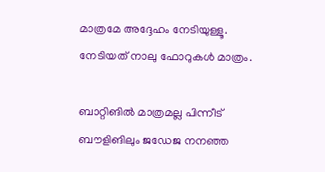മാത്രമേ അദ്ദേഹം നേടിയുള്ളൂ. നേടിയത് നാലു ഫോറുകൾ മാത്രം.

ബാറ്റിങില്‍ മാത്രമല്ല പിന്നീട് ബൗളിങിലും ജഡേജ നനഞ്ഞ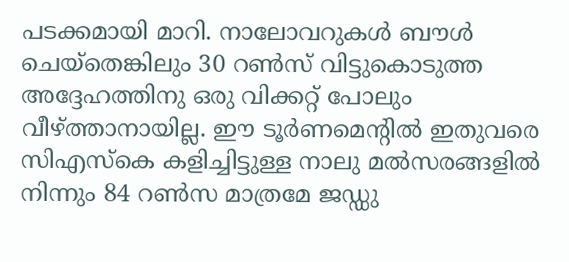പടക്കമായി മാറി. നാലോവറുകള്‍ ബൗള്‍ ചെയ്‌തെങ്കിലും 30 റണ്‍സ് വിട്ടുകൊടുത്ത അദ്ദേഹത്തിനു ഒരു വിക്കറ്റ് പോലും വീഴ്ത്താനായില്ല. ഈ ടൂര്‍ണമെന്റില്‍ ഇതുവരെ സിഎസ്‌കെ കളിച്ചിട്ടുള്ള നാലു മല്‍സരങ്ങളില്‍ നിന്നും 84 റണ്‍സ മാത്രമേ ജഡ്ഡു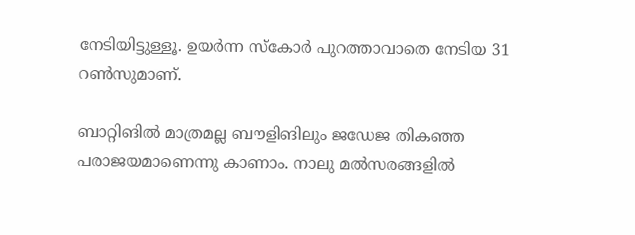നേടിയിട്ടുള്ളൂ. ഉയര്‍ന്ന സ്‌കോര്‍ പുറത്താവാതെ നേടിയ 31 റണ്‍സുമാണ്.

ബാറ്റിങില്‍ മാത്രമല്ല ബൗളിങിലും ജഡേജ തികഞ്ഞ പരാജയമാണെന്നു കാണാം. നാലു മല്‍സരങ്ങളില്‍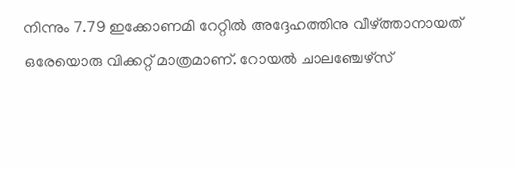നിന്നും 7.79 ഇക്കോണമി റേറ്റില്‍ അദ്ദേഹത്തിനു വീഴ്ത്താനായത് ഒരേയൊരു വിക്കറ്റ് മാത്രമാണ്. റോയല്‍ ചാലഞ്ചേഴ്‌സ്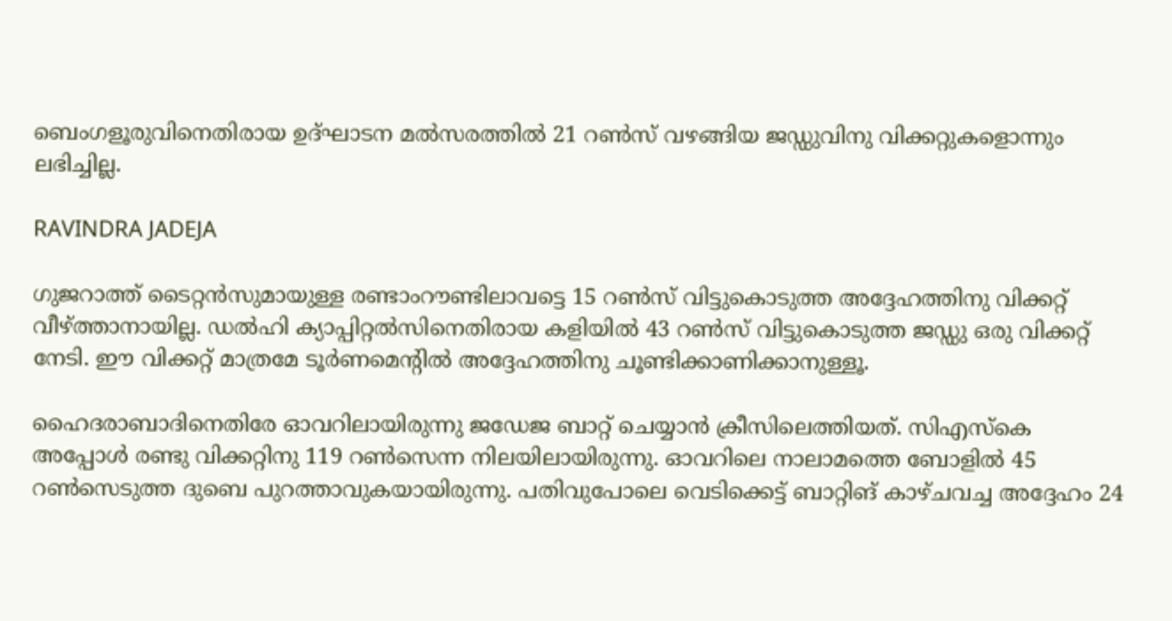ബെംഗളൂരുവിനെതിരായ ഉദ്ഘാടന മല്‍സരത്തില്‍ 21 റണ്‍സ് വഴങ്ങിയ ജഡ്ഡുവിനു വിക്കറ്റുകളൊന്നും ലഭിച്ചില്ല.

RAVINDRA JADEJA

ഗുജറാത്ത് ടൈറ്റന്‍സുമായുള്ള രണ്ടാംറൗണ്ടിലാവട്ടെ 15 റണ്‍സ് വിട്ടുകൊടുത്ത അദ്ദേഹത്തിനു വിക്കറ്റ് വീഴ്ത്താനായില്ല. ഡല്‍ഹി ക്യാപ്പിറ്റല്‍സിനെതിരായ കളിയില്‍ 43 റണ്‍സ് വിട്ടുകൊടുത്ത ജഡ്ഡു ഒരു വിക്കറ്റ് നേടി. ഈ വിക്കറ്റ് മാത്രമേ ടൂര്‍ണമെന്റില്‍ അദ്ദേഹത്തിനു ചൂണ്ടിക്കാണിക്കാനുള്ളൂ.

ഹൈദരാബാദിനെതിരേ ഓവറിലായിരുന്നു ജഡേജ ബാറ്റ് ചെയ്യാന്‍ ക്രീസിലെത്തിയത്. സിഎസ്‌കെ അപ്പോള്‍ രണ്ടു വിക്കറ്റിനു 119 റണ്‍സെന്ന നിലയിലായിരുന്നു. ഓവറിലെ നാലാമത്തെ ബോളില്‍ 45 റണ്‍സെടുത്ത ദുബെ പുറത്താവുകയായിരുന്നു. പതിവുപോലെ വെടിക്കെട്ട് ബാറ്റിങ് കാഴ്ചവച്ച അദ്ദേഹം 24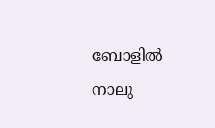ബോളില്‍ നാലു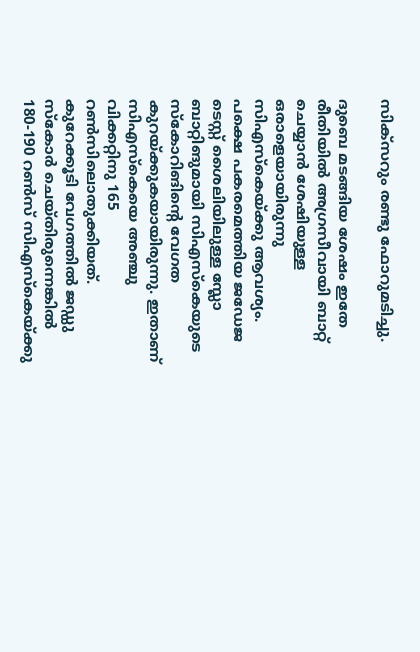സിക്‌സറും രണ്ടു ഫോറുമടിച്ചു.

ദുബെ മടങ്ങിയ ശേഷം ഇതേ രീതിയില്‍ അഗ്രസീവായി ബാറ്റ് ചെയ്യാന്‍ ശേഷിയുള്ള ഒരാളെയായിരുന്നു സിഎസ്‌കെയ്ക്കു ആവശ്യം. പക്ഷെ പകരമെത്തിയ ജഡേജ ടെസ്റ്റ് ശൈലിയിലുള്ള സ്ലോ ബാറ്റിങുമായി സിഎസ്‌കെയുടെ സ്‌കോറിങിന്റെ വേഗത കുറയ്ക്കുകയായിരുന്നു. ഇതാണ് സിഎസ്‌കെയെ അഞ്ചു വിക്കറ്റിനു 165 റണ്‍സിലൊതുക്കിയത്. കുറേക്കൂടി വേഗത്തില്‍ ജഡ്ഡു സ്‌കോര്‍ ചെയ്തിരുന്നെങ്കില്‍ 180-190 റണ്‍സ് സിഎസ്‌കെയ്ക്കു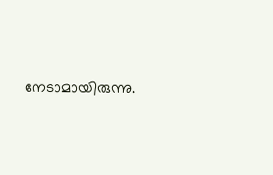നേടാമായിരുന്നു.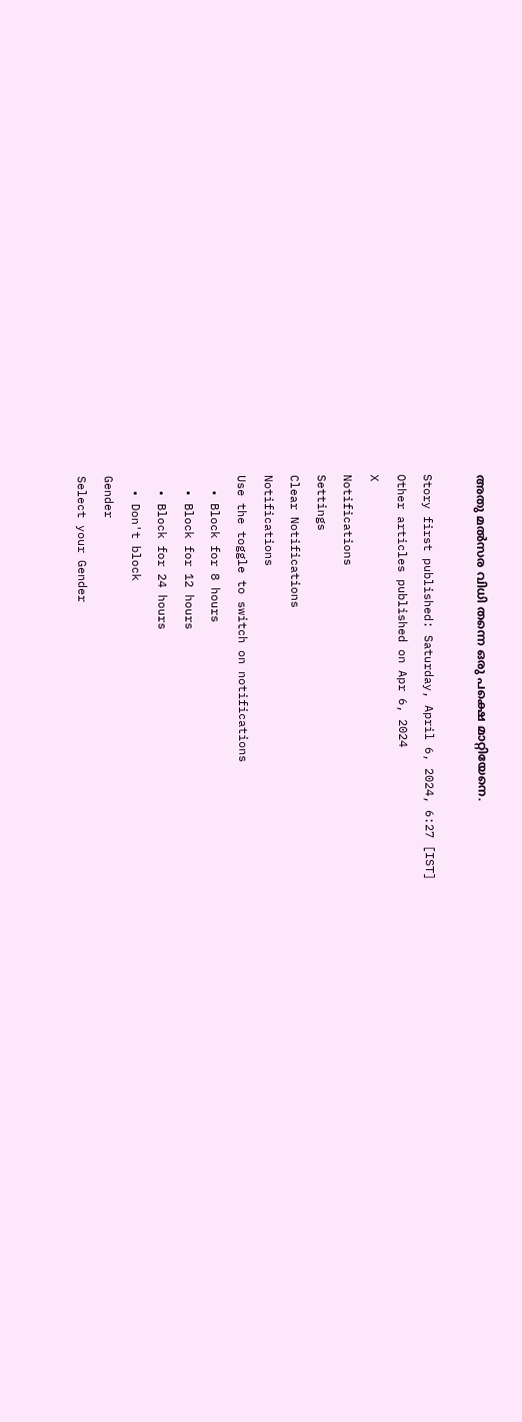അതു മല്‍സര വിധി തന്നെ ഒരു പക്ഷെ മാറ്റിയേനെ.

Story first published: Saturday, April 6, 2024, 6:27 [IST]
Other articles published on Apr 6, 2024
X
Notifications
Settings
Clear Notifications
Notifications
Use the toggle to switch on notifications
  • Block for 8 hours
  • Block for 12 hours
  • Block for 24 hours
  • Don't block
Gender
Select your Gender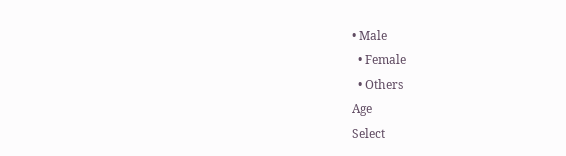• Male
  • Female
  • Others
Age
Select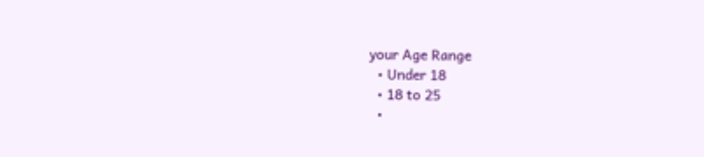your Age Range
  • Under 18
  • 18 to 25
  •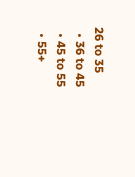26 to 35
  • 36 to 45
  • 45 to 55
  • 55+